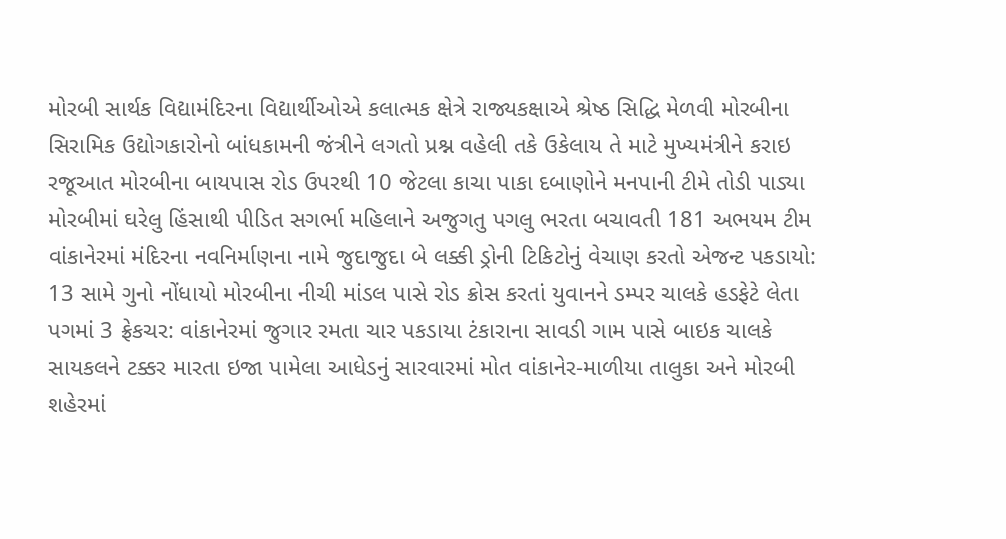મોરબી સાર્થક વિદ્યામંદિરના વિદ્યાર્થીઓએ કલાત્મક ક્ષેત્રે રાજ્યકક્ષાએ શ્રેષ્ઠ સિદ્ધિ મેળવી મોરબીના સિરામિક ઉદ્યોગકારોનો બાંધકામની જંત્રીને લગતો પ્રશ્ન વહેલી તકે ઉકેલાય તે માટે મુખ્યમંત્રીને કરાઇ રજૂઆત મોરબીના બાયપાસ રોડ ઉપરથી 10 જેટલા કાચા પાકા દબાણોને મનપાની ટીમે તોડી પાડ્યા મોરબીમાં ઘરેલુ હિંસાથી પીડિત સગર્ભા મહિલાને અજુગતુ પગલુ ભરતા બચાવતી 181 અભયમ ટીમ વાંકાનેરમાં મંદિરના નવનિર્માણના નામે જુદાજુદા બે લક્કી ડ્રોની ટિકિટોનું વેચાણ કરતો એજન્ટ પકડાયો: 13 સામે ગુનો નોંધાયો મોરબીના નીચી માંડલ પાસે રોડ ક્રોસ કરતાં યુવાનને ડમ્પર ચાલકે હડફેટે લેતા પગમાં 3 ફ્રેકચર: વાંકાનેરમાં જુગાર રમતા ચાર પકડાયા ટંકારાના સાવડી ગામ પાસે બાઇક ચાલકે સાયકલને ટક્કર મારતા ઇજા પામેલા આધેડનું સારવારમાં મોત વાંકાનેર-માળીયા તાલુકા અને મોરબી શહેરમાં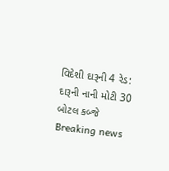વિદેશી દારૂની 4 રેડ: દારૂની નાની મોટી 30 બોટલ કબ્જે
Breaking news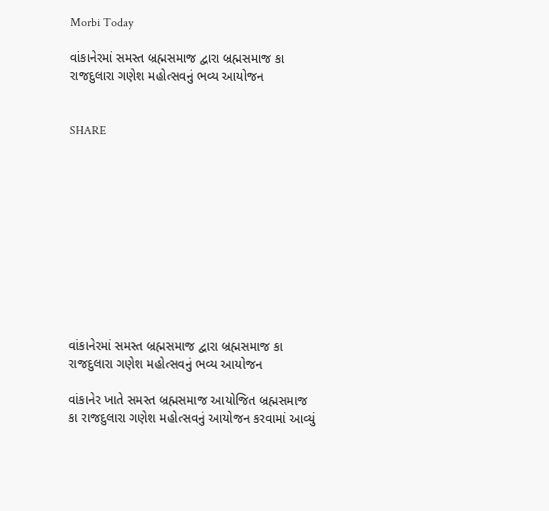Morbi Today

વાંકાનેરમાં સમસ્ત બ્રહ્મસમાજ દ્વારા બ્રહ્મસમાજ કા રાજદુલારા ગણેશ મહોત્સવનું ભવ્ય આયોજન


SHARE











વાંકાનેરમાં સમસ્ત બ્રહ્મસમાજ દ્વારા બ્રહ્મસમાજ કા રાજદુલારા ગણેશ મહોત્સવનું ભવ્ય આયોજન

વાંકાનેર ખાતે સમસ્ત બ્રહ્મસમાજ આયોજિત બ્રહ્મસમાજ કા રાજદુલારા ગણેશ મહોત્સવનું આયોજન કરવામાં આવ્યું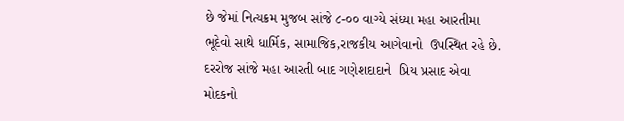છે જેમાં નિત્યક્રમ મુજબ સાંજે ૮-૦૦ વાગ્યે સંધ્યા મહા આરતીમા ભૂદેવો સાથે ધાર્મિક, સામાજિક,રાજકીય આગેવાનો  ઉપસ્થિત રહે છે. દરરોજ સાંજે મહા આરતી બાદ ગણેશદાદાને  પ્રિય પ્રસાદ એવા મોદકનો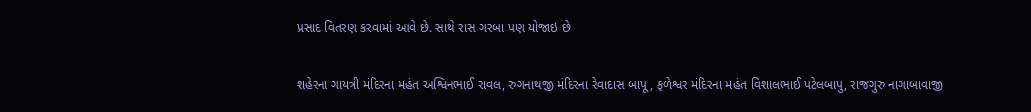પ્રસાદ વિતરણ કરવામાં આવે છે. સાથે રાસ ગરબા પણ યોજાઇ છે

શહેરના ગાયત્રી મંદિરના મહંત અશ્વિનભાઈ રાવલ, રુગનાથજી મંદિરના રેવાદાસ બાપૂ, ફળેશ્વર મંદિરના મહંત વિશાલભાઈ પટેલબાપુ, રાજગુરુ નાગાબાવાજી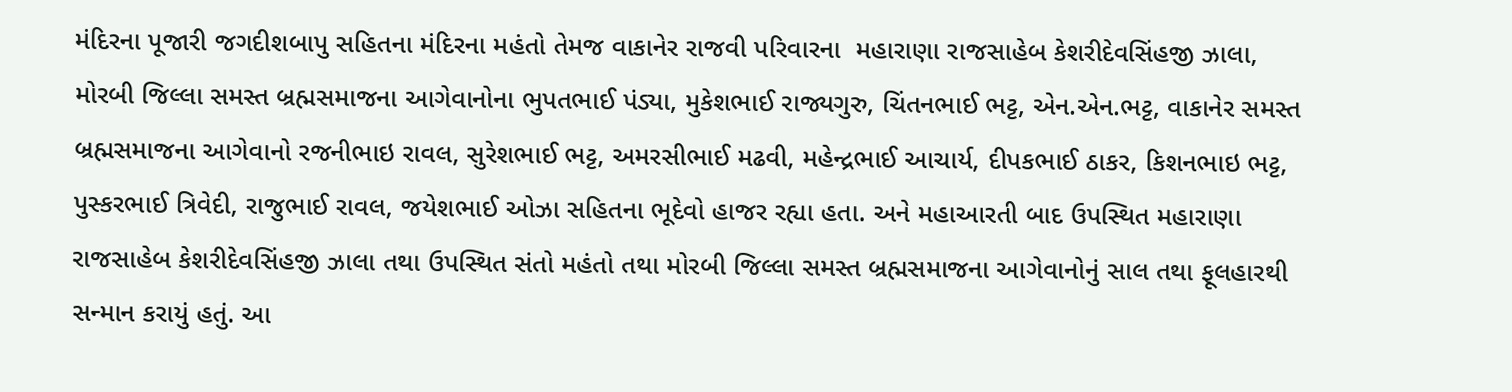મંદિરના પૂજારી જગદીશબાપુ સહિતના મંદિરના મહંતો તેમજ વાકાનેર રાજવી પરિવારના  મહારાણા રાજસાહેબ કેશરીદેવસિંહજી ઝાલા, મોરબી જિલ્લા સમસ્ત બ્રહ્મસમાજના આગેવાનોના ભુપતભાઈ પંડ્યા, મુકેશભાઈ રાજ્યગુરુ, ચિંતનભાઈ ભટ્ટ, એન.એન.ભટ્ટ, વાકાનેર સમસ્ત બ્રહ્મસમાજના આગેવાનો રજનીભાઇ રાવલ, સુરેશભાઈ ભટ્ટ, અમરસીભાઈ મઢવી, મહેન્દ્રભાઈ આચાર્ય, દીપકભાઈ ઠાકર, કિશનભાઇ ભટ્ટ, પુસ્કરભાઈ ત્રિવેદી, રાજુભાઈ રાવલ, જયેશભાઈ ઓઝા સહિતના ભૂદેવો હાજર રહ્યા હતા. અને મહાઆરતી બાદ ઉપસ્થિત મહારાણા રાજસાહેબ કેશરીદેવસિંહજી ઝાલા તથા ઉપસ્થિત સંતો મહંતો તથા મોરબી જિલ્લા સમસ્ત બ્રહ્મસમાજના આગેવાનોનું સાલ તથા ફૂલહારથી સન્માન કરાયું હતું. આ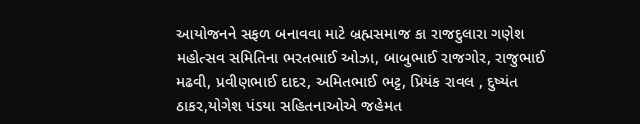આયોજનને સફળ બનાવવા માટે બ્રહ્મસમાજ કા રાજદુલારા ગણેશ મહોત્સવ સમિતિના ભરતભાઈ ઓઝા, બાબુભાઈ રાજગોર, રાજુભાઈ મઢવી, પ્રવીણભાઈ દાદર, અમિતભાઈ ભટ્ટ, પ્રિયંક રાવલ , દુષ્યંત ઠાકર,યોગેશ પંડયા સહિતનાઓએ જહેમત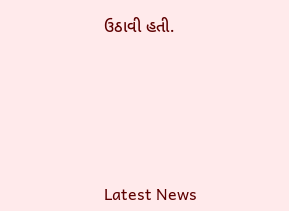ઉઠાવી હતી.






Latest News